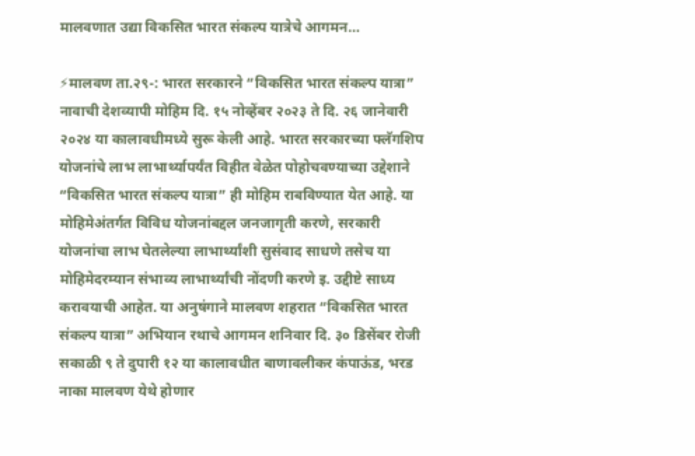मालवणात उद्या विकसित भारत संकल्प यात्रेचे आगमन…

⚡मालवण ता.२९-: भारत सरकारने “विकसित भारत संकल्प यात्रा” नावाची देशव्यापी मोहिम दि. १५ नोव्हेंबर २०२३ ते दि. २६ जानेवारी २०२४ या कालावधीमध्ये सुरू केली आहे. भारत सरकारच्या फ्लॅगशिप योजनांचे लाभ लाभार्थ्यापर्यंत विहीत वेळेत पोहोचवण्याच्या उद्देशाने “विकसित भारत संकल्प यात्रा” ही मोहिम राबविण्यात येत आहे. या मोहिमेअंतर्गत विविध योजनांबद्दल जनजागृती करणे, सरकारी योजनांचा लाभ घेतलेल्या लाभार्थ्यांशी सुसंवाद साधणे तसेच या मोहिमेदरम्यान संभाव्य लाभार्थ्यांची नोंदणी करणे इ. उद्दीष्टे साध्य करावयाची आहेत. या अनुषंगाने मालवण शहरात “विकसित भारत संकल्प यात्रा” अभियान रथाचे आगमन शनिवार दि. ३० डिसेंबर रोजी सकाळी ९ ते दुपारी १२ या कालावधीत बाणावलीकर कंपाऊंड, भरड नाका मालवण येथे होणार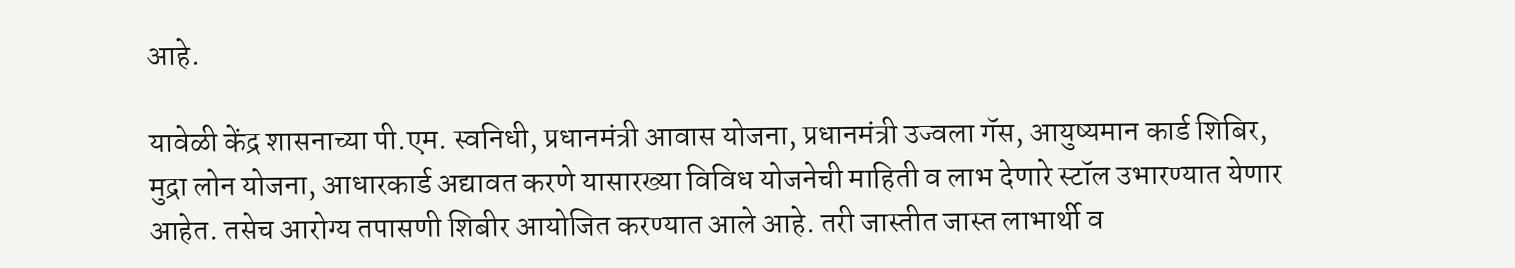आहे.

यावेळी केंद्र शासनाच्या पी.एम. स्वनिधी, प्रधानमंत्री आवास योजना, प्रधानमंत्री उज्वला गॅस, आयुष्यमान कार्ड शिबिर, मुद्रा लोन योजना, आधारकार्ड अद्यावत करणे यासारख्या विविध योजनेची माहिती व लाभ देणारे स्टॉल उभारण्यात येणार आहेत. तसेच आरोग्य तपासणी शिबीर आयोजित करण्यात आले आहे. तरी जास्तीत जास्त लाभार्थी व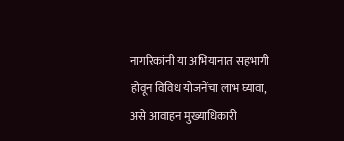नागरिकांनी या अभियानात सहभागी होवून विविध योजनेंचा लाभ घ्यावा, असे आवाहन मुख्याधिकारी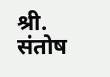श्री. संतोष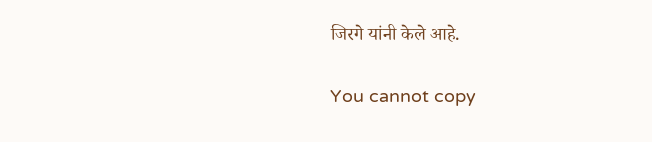जिरगे यांनी केले आहे.

You cannot copy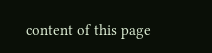content of this page